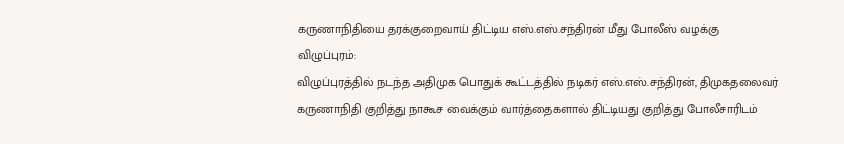கருணாநிதியை தரக்குறைவாய் திட்டிய எஸ்.எஸ்.சந்திரன் மீது போலீஸ் வழக்கு
விழுப்புரம்:
விழுப்புரத்தில் நடந்த அதிமுக பொதுக் கூட்டத்தில் நடிகர் எஸ்.எஸ்.சந்திரன், திமுகதலைவர் கருணாநிதி குறித்து நாகூச வைக்கும் வார்த்தைகளால் திட்டியது குறித்து போலீசாரிடம்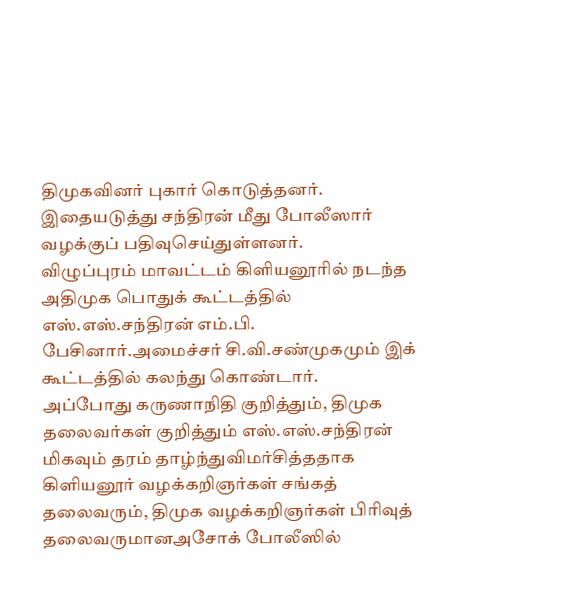திமுகவினர் புகார் கொடுத்தனர்.
இதையடுத்து சந்திரன் மீது போலீஸார் வழக்குப் பதிவுசெய்துள்ளனர்.
விழுப்புரம் மாவட்டம் கிளியனூரில் நடந்த அதிமுக பொதுக் கூட்டத்தில் எஸ்.எஸ்.சந்திரன் எம்.பி. பேசினார்.அமைச்சர் சி.வி.சண்முகமும் இக் கூட்டத்தில் கலந்து கொண்டார்.
அப்போது கருணாநிதி குறித்தும், திமுக தலைவர்கள் குறித்தும் எஸ்.எஸ்.சந்திரன் மிகவும் தரம் தாழ்ந்துவிமர்சித்ததாக கிளியனூர் வழக்கறிஞர்கள் சங்கத் தலைவரும், திமுக வழக்கறிஞர்கள் பிரிவுத் தலைவருமானஅசோக் போலீஸில்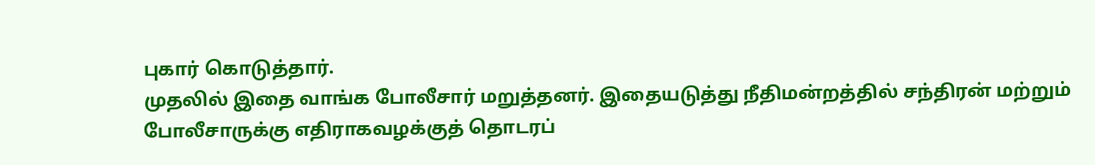புகார் கொடுத்தார்.
முதலில் இதை வாங்க போலீசார் மறுத்தனர். இதையடுத்து நீதிமன்றத்தில் சந்திரன் மற்றும் போலீசாருக்கு எதிராகவழக்குத் தொடரப்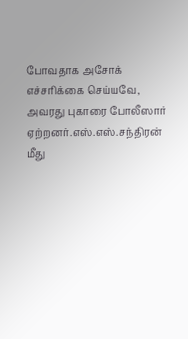போவதாக அசோக் எச்சரிக்கை செய்யவே, அவரது புகாரை போலீஸார் ஏற்றனர்.எஸ்.எஸ்.சந்திரன் மீது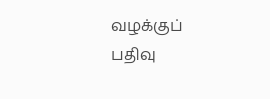வழக்குப் பதிவு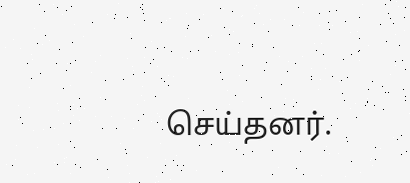செய்தனர்.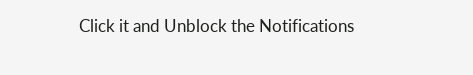Click it and Unblock the Notifications